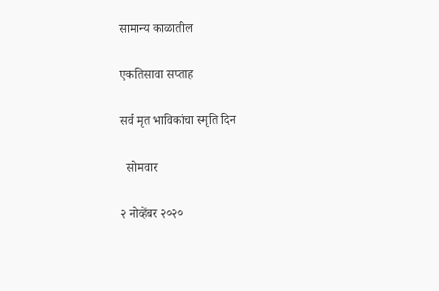सामान्य काळातील

एकतिसावा सप्ताह

सर्व मृत भाविकांचा स्मृति दिन

  सोमवार

२ नोव्हेंबर २०२०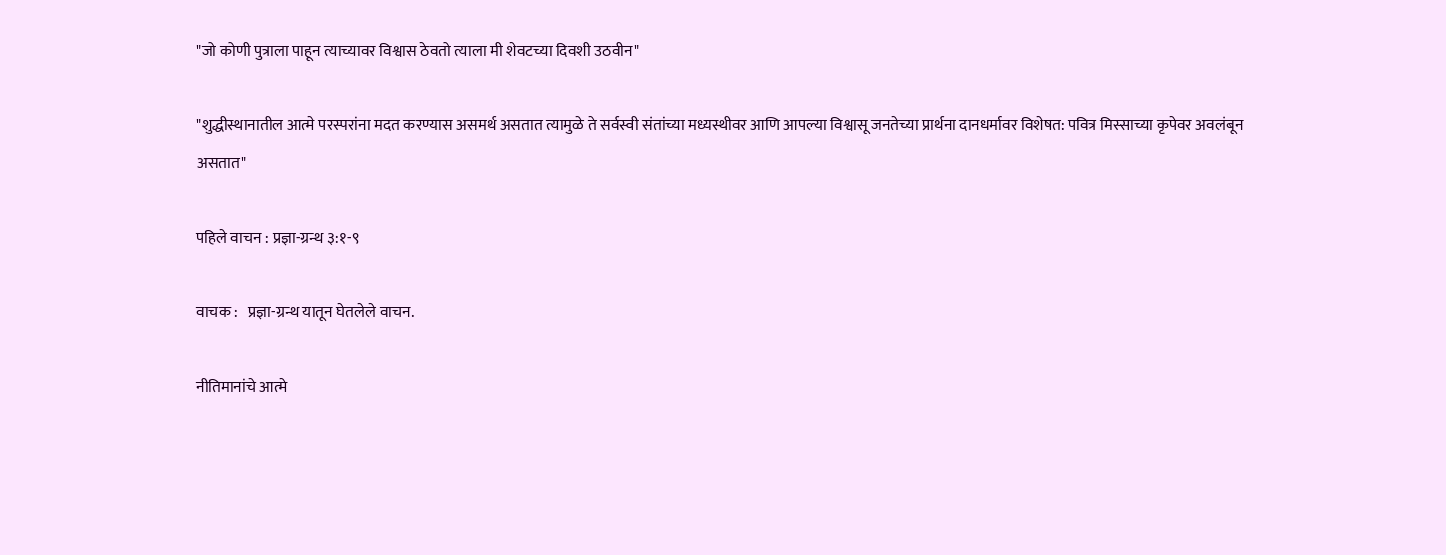"जो कोणी पुत्राला पाहून त्याच्यावर विश्वास ठेवतो त्याला मी शेवटच्या दिवशी उठवीन"

"शुद्धीस्थानातील आत्मे परस्परांना मदत करण्यास असमर्थ असतात त्यामुळे ते सर्वस्वी संतांच्या मध्यस्थीवर आणि आपल्या विश्वासू जनतेच्या प्रार्थना दानधर्मावर विशेषत: पवित्र मिस्साच्या कृपेवर अवलंबून असतात"

पहिले वाचन : प्रज्ञा-ग्रन्थ ३:१-९

वाचक :   प्रज्ञा-ग्रन्थ यातून घेतलेले वाचन.

नीतिमानांचे आत्मे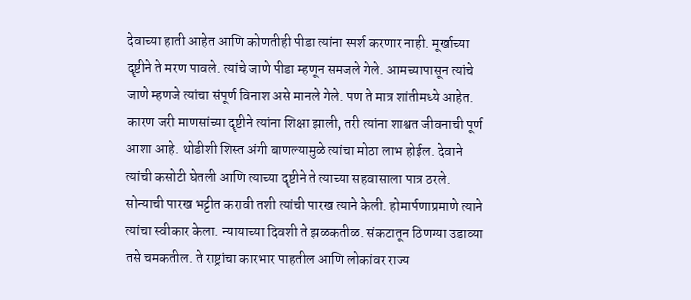देवाच्या हाती आहेत आणि कोणतीही पीडा त्यांना स्पर्श करणार नाही. मूर्खाच्या दॄष्टीने ते मरण पावले. त्यांचे जाणे पीडा म्हणून समजले गेले. आमच्यापासून त्यांचे जाणे म्हणजे त्यांचा संपूर्ण विनाश असे मानले गेले. पण ते मात्र शांतीमध्ये आहेत. कारण जरी माणसांच्या दॄष्टीने त्यांना शिक्षा झाली, तरी त्यांना शाश्वत जीवनाची पूर्ण आशा आहे. थोडीशी शिस्त अंगी बाणल्यामुळे त्यांचा मोठा लाभ होईल. देवाने त्यांची कसोटी घेतली आणि त्याच्या दॄष्टीने ते त्याच्या सहवासाला पात्र ठरले. सोन्याची पारख भट्टीत करावी तशी त्यांची पारख त्याने केली. होमार्पणाप्रमाणे त्याने त्यांचा स्वीकार केला. न्यायाच्या दिवशी ते झळकतीळ. संकटातून ठिणग्या उडाव्या तसे चमकतील. ते राष्ट्रांचा कारभार पाहतील आणि लोकांवर राज्य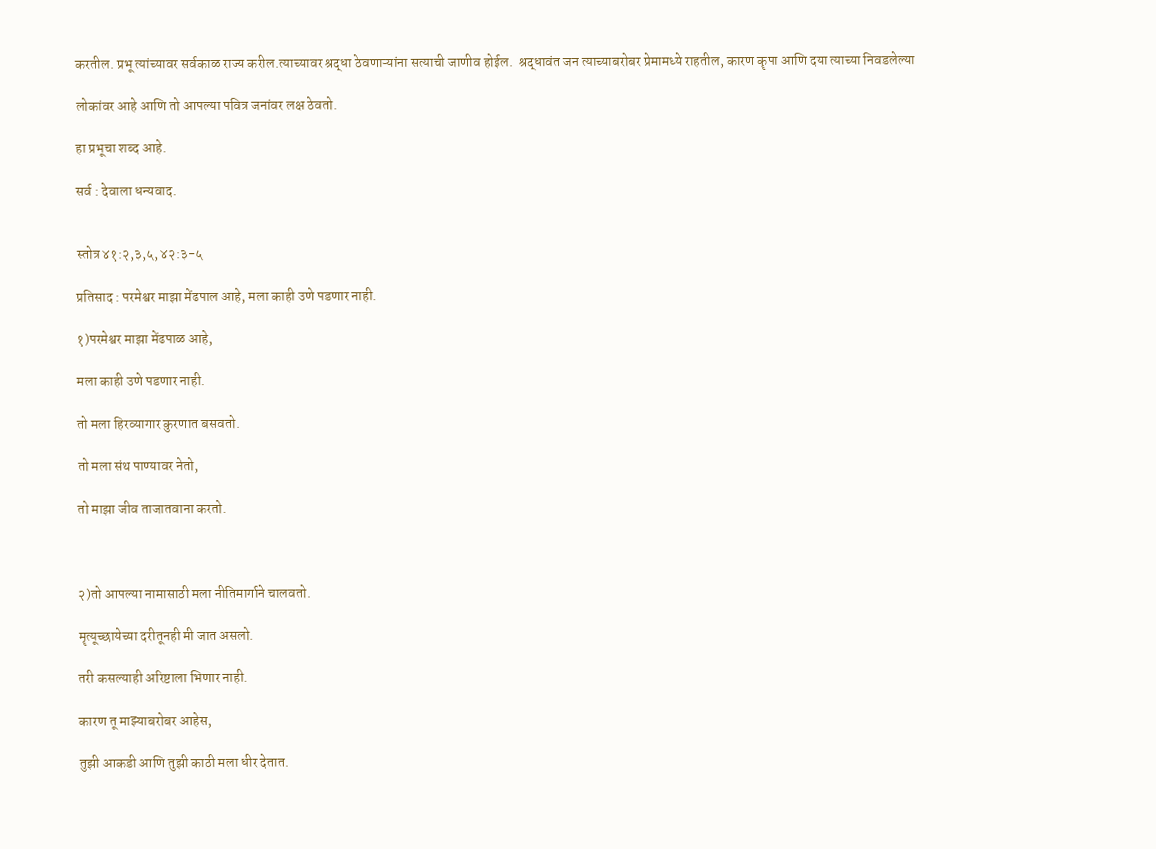करतील. प्रभू त्यांच्यावर सर्वकाळ राज्य करील.त्याच्यावर श्रद्धा ठेवणाऱ्यांना सत्याची जाणीव होईल.  श्रद्धावंत जन त्याच्याबरोबर प्रेमामध्ये राहतील, कारण कॄपा आणि दया त्याच्या निवडलेल्या

लोकांवर आहे आणि तो आपल्या पवित्र जनांवर लक्ष ठेवतो.

हा प्रभूचा शब्द आहे.

सर्व : देवाला धन्यवाद.


स्तोत्र ४१:२,३,५, ४२:३-५

प्रतिसाद : परमेश्वर माझा मेंढपाल आहे, मला काही उणे पडणार नाही.

१)परमेश्वर माझा मेंढपाळ आहे,

मला काही उणे पडणार नाही.

तो मला हिरव्यागार कुरणात बसवतो.

तो मला संथ पाण्यावर नेतो,

तो माझा जीव ताजातवाना करतो.



२)तो आपल्या नामासाठी मला नीतिमार्गाने चालवतो.

मॄत्यूच्छायेच्या दरीतूनही मी जात असलो.

तरी कसल्याही अरिष्टाला भिणार नाही.

कारण तू माझ्याबरोबर आहेस,

तुझी आकडी आणि तुझी काठी मला धीर देतात.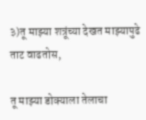३)तू माझ्या शत्रूंच्या देखत माझ्यापुढे ताट वाढतोस,

तू माझ्या डोक्याला तेलाचा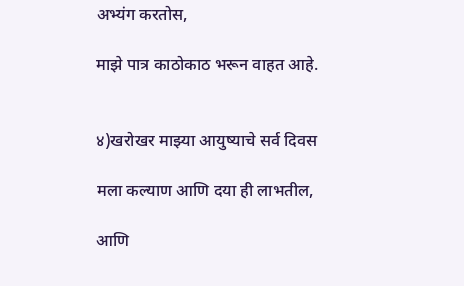अभ्यंग करतोस,

माझे पात्र काठोकाठ भरून वाहत आहे.


४)खरोखर माझ्या आयुष्याचे सर्व दिवस

मला कल्याण आणि दया ही लाभतील,

आणि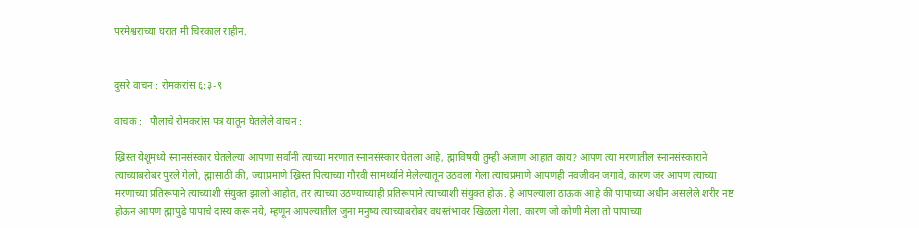परमेश्वराच्या घरात मी चिरकाल राहीन.


दुसरे वाचन : रोमकरांस ६:३-९

वाचक :   पौलाचे रोमकरांस पत्र यातून घेतलेले वाचन :

ख्रिस्त येशूमध्ये स्नानसंस्कार घेतलेल्या आपणा सर्वांनी त्याच्या मरणात स्नानसंस्कार घेतला आहे, ह्माविषयी तुम्ही अजाण आहात काय? आपण त्या मरणातील स्नानसंस्काराने त्याच्याबरोबर पुरले गेलो, ह्मासाठी की, ज्याप्रमाणे ख्रिस्त पित्याच्या गौरवी सामर्थ्याने मेलेल्यातून उठवला गेला त्याचप्रमाणे आपणही नवजीवन जगावे, कारण जर आपण त्याच्या मरणाच्या प्रतिरूपाने त्याच्याशी संयुक्त झालो आहोत, तर त्याच्या उठण्याच्याही प्रतिरूपाने त्याच्याशी संयुक्त होऊ. हे आपल्याला ठाऊक आहे की पापाच्या अधीन असलेले शरीर नष्ट होऊन आपण ह्मापुढे पापाचे दास्य करू नये, म्हणून आपल्यातील जुना मनुष्य त्याच्याबरोबर वधस्तंभावर खिळला गेला. कारण जो कोणी मेला तो पापाच्या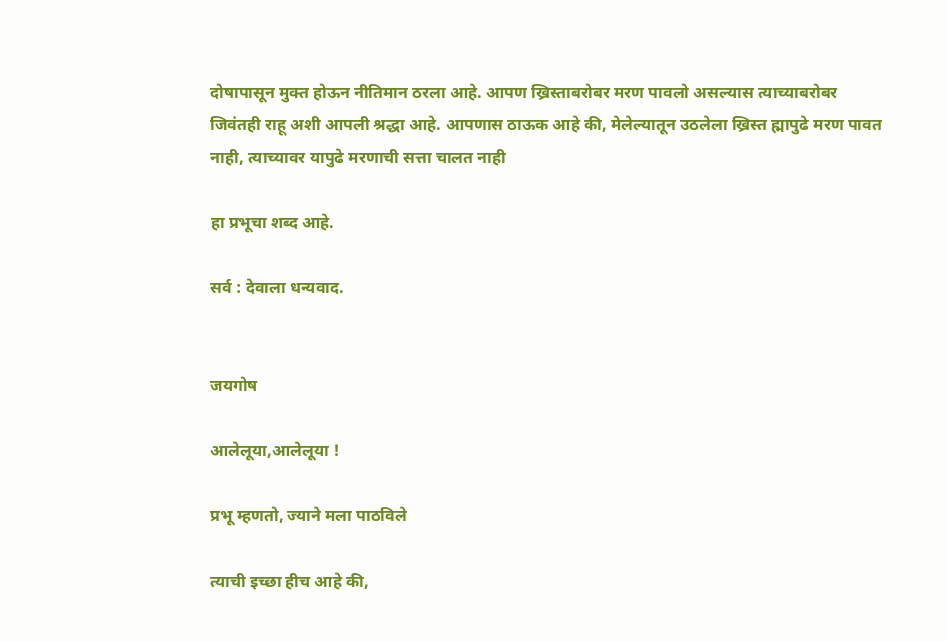दोषापासून मुक्त होऊन नीतिमान ठरला आहे. आपण ख्रिस्ताबरोबर मरण पावलो असल्यास त्याच्याबरोबर जिवंतही राहू अशी आपली श्रद्धा आहे. आपणास ठाऊक आहे की, मेलेल्यातून उठलेला ख्रिस्त ह्मापुढे मरण पावत नाही, त्याच्यावर यापुढे मरणाची सत्ता चालत नाही

हा प्रभूचा शब्द आहे.

सर्व : देवाला धन्यवाद.


जयगोष

आलेलूया,आलेलूया !

प्रभू म्हणतो, ज्याने मला पाठविले

त्याची इच्छा हीच आहे की,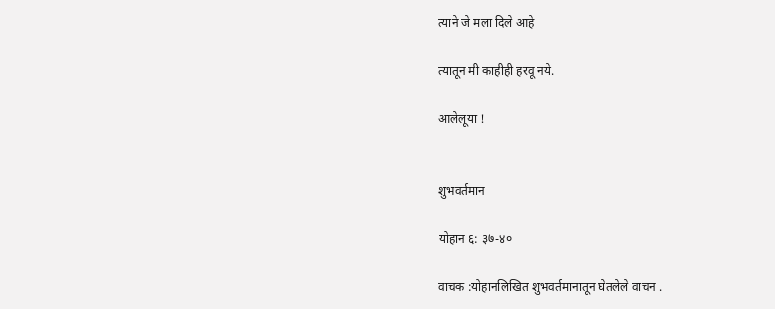त्याने जे मला दिले आहे

त्यातून मी काहीही हरवू नये.

आलेलूया !


शुभवर्तमान

योहान ६: ३७-४०

वाचक :योहानलिखित शुभवर्तमानातून घेतलेले वाचन .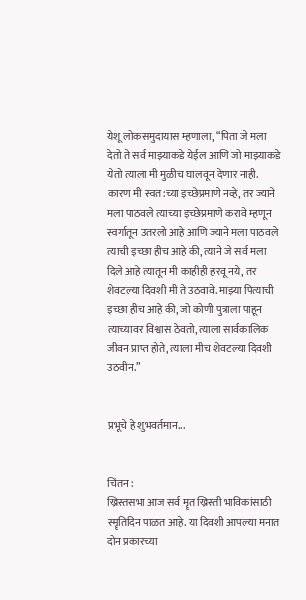येशू लोकसमुदायास म्हणाला, “पिता जे मला देतो ते सर्व माझ्याकडे येईल आणि जो माझ्याकडे येतो त्याला मी मुळीच घालवून देणार नाही.  कारण मी स्वत:च्या इच्छेप्रमाणे नव्हे, तर ज्याने मला पाठवले त्याच्या इच्छेप्रमाणे करावे म्हणून स्वर्गातून उतरलो आहे आणि ज्याने मला पाठवले त्याची इच्छा हीच आहे की, त्याने जे सर्व मला दिले आहे त्यातून मी काहीही हरवू नये, तर शेवटल्या दिवशी मी ते उठवावे. माझ्या पित्याची इच्छा हीच आहे की, जो कोणी पुत्राला पाहून त्याच्यावर विश्वास ठेवतो, त्याला सार्वकालिक जीवन प्राप्त होते, त्याला मीच शेवटल्या दिवशी उठवीन.”


प्रभूचे हे शुभवर्तमान...


चिंतन :
ख्रिस्तसभा आज सर्व मॄत ख्रिस्ती भाविकांसाठी स्मॄतिदिन पाळत आहे. या दिवशी आपल्या मनात दोन प्रकारच्या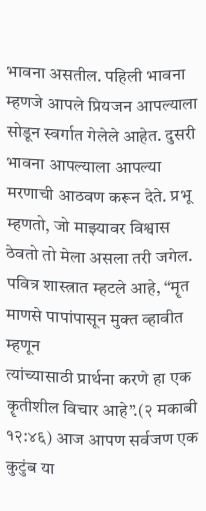भावना असतील. पहिली भावना म्हणजे आपले प्रियजन आपल्याला सोडून स्वर्गात गेलेले आहेत. दुसरी भावना आपल्याला आपल्या मरणाची आठवण करून देते. प्रभू म्हणतो, जो माझ्यावर विश्वास ठेवतो तो मेला असला तरी जगेल. पवित्र शास्त्रात म्हटले आहे, “मॄत माणसे पापांपासून मुक्त व्हावीत म्हणून
त्यांच्यासाठी प्रार्थना करणे हा एक कॄतीशील विचार आहे”.(२ मकाबी १२:४६) आज आपण सर्वजण एक कुटुंब या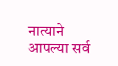नात्याने आपल्या सर्व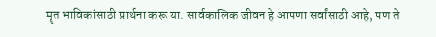मॄत भाविकांसाठी प्रार्थना करू या. सार्वकालिक जीवन हे आपणा सर्वांसाठी आहे, पण ते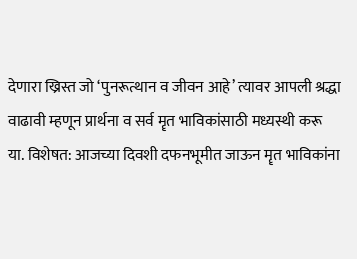देणारा ख्रिस्त जो ‘पुनरूत्थान व जीवन आहे’ त्यावर आपली श्रद्धा वाढावी म्हणून प्रार्थना व सर्व मॄत भाविकांसाठी मध्यस्थी करू या. विशेषत: आजच्या दिवशी दफनभूमीत जाऊन मॄत भाविकांना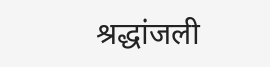श्रद्धांजली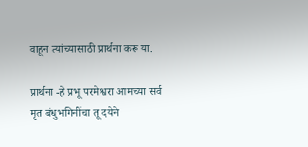वाहून त्यांच्यासाठी प्रार्थना करू या.

प्रार्थना -हे प्रभू परमेश्वरा आमच्या सर्व मृत बंधुभगिनींचा तू दयेने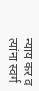न्याय कर व त्यांना स्वर्ग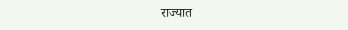राज्यात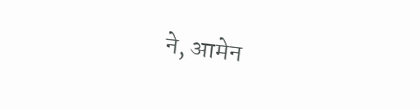ने, आमेन